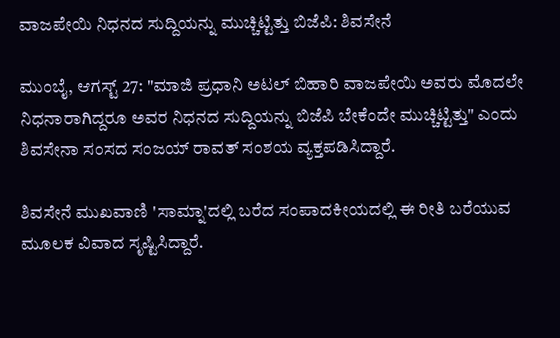ವಾಜಪೇಯಿ ನಿಧನದ ಸುದ್ದಿಯನ್ನು ಮುಚ್ಚಿಟ್ಟಿತ್ತು ಬಿಜೆಪಿ: ಶಿವಸೇನೆ

ಮುಂಬೈ, ಆಗಸ್ಟ್ 27: "ಮಾಜಿ ಪ್ರಧಾನಿ ಅಟಲ್ ಬಿಹಾರಿ ವಾಜಪೇಯಿ ಅವರು ಮೊದಲೇ ನಿಧನಾರಾಗಿದ್ದರೂ ಅವರ ನಿಧನದ ಸುದ್ದಿಯನ್ನು ಬಿಜೆಪಿ ಬೇಕೆಂದೇ ಮುಚ್ಚಿಟ್ಟಿತ್ತು" ಎಂದು ಶಿವಸೇನಾ ಸಂಸದ ಸಂಜಯ್ ರಾವತ್ ಸಂಶಯ ವ್ಯಕ್ತಪಡಿಸಿದ್ದಾರೆ.

ಶಿವಸೇನೆ ಮುಖವಾಣಿ 'ಸಾಮ್ನಾ'ದಲ್ಲಿ ಬರೆದ ಸಂಪಾದಕೀಯದಲ್ಲಿ ಈ ರೀತಿ ಬರೆಯುವ ಮೂಲಕ ವಿವಾದ ಸೃಷ್ಟಿಸಿದ್ದಾರೆ.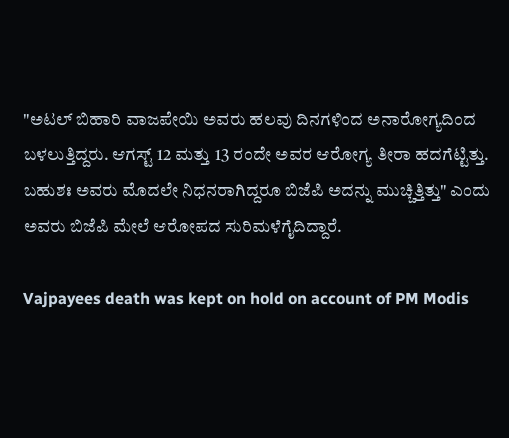"ಅಟಲ್ ಬಿಹಾರಿ ವಾಜಪೇಯಿ ಅವರು ಹಲವು ದಿನಗಳಿಂದ ಅನಾರೋಗ್ಯದಿಂದ ಬಳಲುತ್ತಿದ್ದರು. ಆಗಸ್ಟ್ 12 ಮತ್ತು 13 ರಂದೇ ಅವರ ಆರೋಗ್ಯ ತೀರಾ ಹದಗೆಟ್ಟಿತ್ತು. ಬಹುಶಃ ಅವರು ಮೊದಲೇ ನಿಧನರಾಗಿದ್ದರೂ ಬಿಜೆಪಿ ಅದನ್ನು ಮುಚ್ಚಿತ್ತಿತ್ತು" ಎಂದು ಅವರು ಬಿಜೆಪಿ ಮೇಲೆ ಆರೋಪದ ಸುರಿಮಳೆಗೈದಿದ್ದಾರೆ.

Vajpayees death was kept on hold on account of PM Modis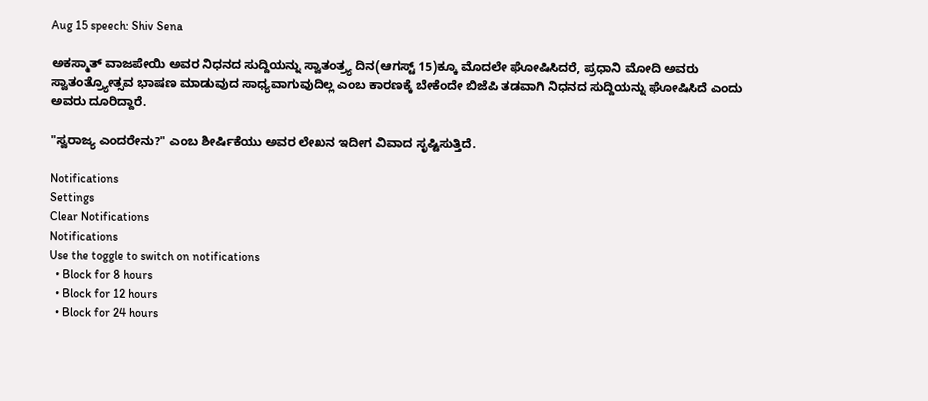Aug 15 speech: Shiv Sena

ಅಕಸ್ಮಾತ್ ವಾಜಪೇಯಿ ಅವರ ನಿಧನದ ಸುದ್ದಿಯನ್ನು ಸ್ವಾತಂತ್ರ್ಯ ದಿನ(ಆಗಸ್ಟ್ 15)ಕ್ಕೂ ಮೊದಲೇ ಘೋಷಿಸಿದರೆ, ಪ್ರಧಾನಿ ಮೋದಿ ಅವರು ಸ್ವಾತಂತ್ರ್ಯೋತ್ಸವ ಭಾಷಣ ಮಾಡುವುದ ಸಾಧ್ಯವಾಗುವುದಿಲ್ಲ ಎಂಬ ಕಾರಣಕ್ಕೆ ಬೇಕೆಂದೇ ಬಿಜೆಪಿ ತಡವಾಗಿ ನಿಧನದ ಸುದ್ದಿಯನ್ನು ಘೋಷಿಸಿದೆ ಎಂದು ಅವರು ದೂರಿದ್ದಾರೆ.

"ಸ್ವರಾಜ್ಯ ಎಂದರೇನು?" ಎಂಬ ಶೀರ್ಷಿಕೆಯು ಅವರ ಲೇಖನ ಇದೀಗ ವಿವಾದ ಸೃಷ್ಟಿಸುತ್ತಿದೆ.

Notifications
Settings
Clear Notifications
Notifications
Use the toggle to switch on notifications
  • Block for 8 hours
  • Block for 12 hours
  • Block for 24 hours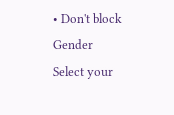• Don't block
Gender
Select your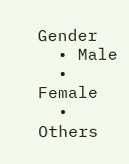Gender
  • Male
  • Female
  • Others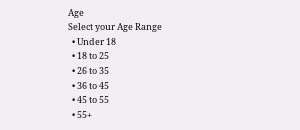Age
Select your Age Range
  • Under 18
  • 18 to 25
  • 26 to 35
  • 36 to 45
  • 45 to 55
  • 55+